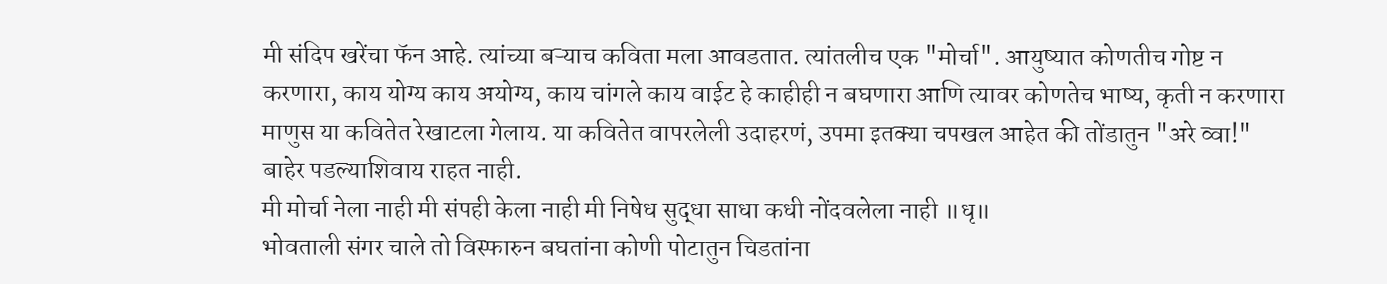मी संदिप खरेंचा फॅन आहे. त्यांच्या बऱ्याच कविता मला आवडतात. त्यांतलीच एक "मोर्चा". आयुष्यात कोणतीच गोष्ट न करणारा, काय योग्य काय अयोग्य, काय चांगले काय वाईट हे काहीही न बघणारा आणि त्यावर कोणतेच भाष्य, कृती न करणारा माणुस या कवितेत रेखाटला गेलाय. या कवितेत वापरलेली उदाहरणं, उपमा इतक्या चपखल आहेत की तोंडातुन "अरे व्वा!" बाहेर पडल्याशिवाय राहत नाही.
मी मोर्चा नेला नाही मी संपही केला नाही मी निषेध सुद्धा साधा कधी नोंदवलेला नाही ॥धृ॥
भोवताली संगर चाले तो विस्फारुन बघतांना कोणी पोटातुन चिडतांना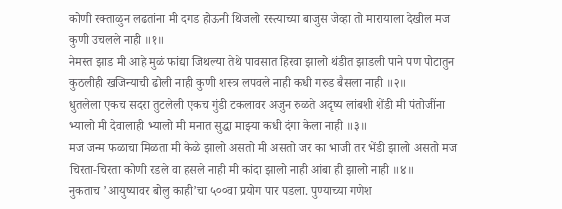कोणी रक्ताळुन लढतांना मी दगड होऊनी थिजलो रस्त्याच्या बाजुस जेव्हा तो मारायाला देखील मज कुणी उचलले नाही ॥१॥
नेमस्त झाड मी आहे मुळं फांद्या जिथल्या तेथे पावसात हिरवा झालो थंडीत झाडली पाने पण पोटातुन कुठलीही खजिन्याची ढोली नाही कुणी शस्त्र लपवले नाही कधी गरुड बैसला नाही ॥२॥
धुतलेला एकच सदरा तुटलेली एकच गुंडी टकलावर अजुन रुळते अदृष्य लांबशी शेंडी मी पंतोजींना भ्यालो मी देवालाही भ्यालो मी मनात सुद्धा माझ्या कधी दंगा केला नाही ॥३॥
मज जन्म फळाचा मिळता मी केळे झालो असतो मी असतो जर का भाजी तर भेंडी झालो असतो मज चिरता-चिरता कोणी रडले वा हसले नाही मी कांदा झालो नाही आंबा ही झालो नाही ॥४॥
नुकताच ’आयुष्यावर बोलु काही’चा ५००वा प्रयोग पार पडला. पुण्याच्या गणेश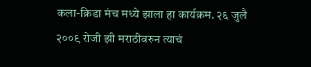कला-क्रिडा मंच मध्ये झाला हा कार्यक्रम. २६ जुलै २००९ रोजी झी मराठीवरुन त्याचं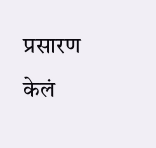प्रसारण केलं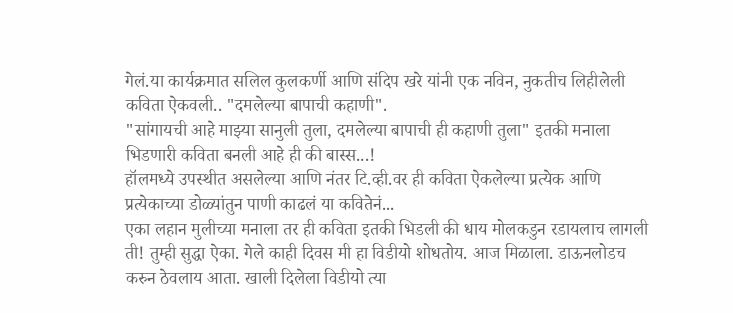गेलं.या कार्यक्रमात सलिल कुलकर्णी आणि संदिप खरे यांनी एक नविन, नुकतीच लिहीलेली कविता ऐकवली.. "दमलेल्या बापाची कहाणी".
"सांगायची आहे माझ्या सानुली तुला, दमलेल्या बापाची ही कहाणी तुला" इतकी मनाला भिडणारी कविता बनली आहे ही की बास्स...!
हॉलमध्ये उपस्थीत असलेल्या आणि नंतर टि.व्ही.वर ही कविता ऐकलेल्या प्रत्येक आणि प्रत्येकाच्या डोळ्यांतुन पाणी काढलं या कवितेनं...
एका लहान मुलीच्या मनाला तर ही कविता इतकी भिडली की धाय मोलकडुन रडायलाच लागली ती! तुम्ही सुद्धा ऐका. गेले काही दिवस मी हा विडीयो शोधतोय. आज मिळाला. डाऊनलोडच करुन ठेवलाय आता. खाली दिलेला विडीयो त्या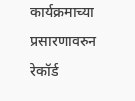कार्यक्रमाच्या प्रसारणावरुन रेकॉर्ड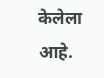केलेला आहे.